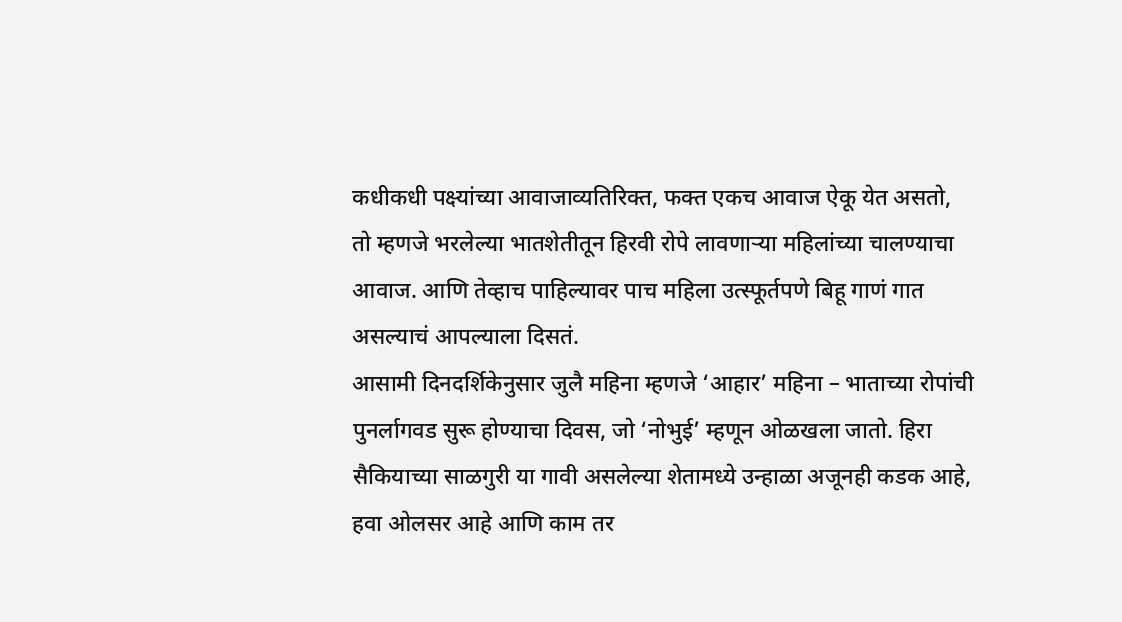कधीकधी पक्ष्यांच्या आवाजाव्यतिरिक्त, फक्त एकच आवाज ऐकू येत असतो, तो म्हणजे भरलेल्या भातशेतीतून हिरवी रोपे लावणाऱ्या महिलांच्या चालण्याचा आवाज. आणि तेव्हाच पाहिल्यावर पाच महिला उत्स्फूर्तपणे बिहू गाणं गात असल्याचं आपल्याला दिसतं.
आसामी दिनदर्शिकेनुसार जुलै महिना म्हणजे ‘आहार’ महिना – भाताच्या रोपांची पुनर्लागवड सुरू होण्याचा दिवस, जो ‘नोभुई’ म्हणून ओळखला जातो. हिरा सैकियाच्या साळगुरी या गावी असलेल्या शेतामध्ये उन्हाळा अजूनही कडक आहे, हवा ओलसर आहे आणि काम तर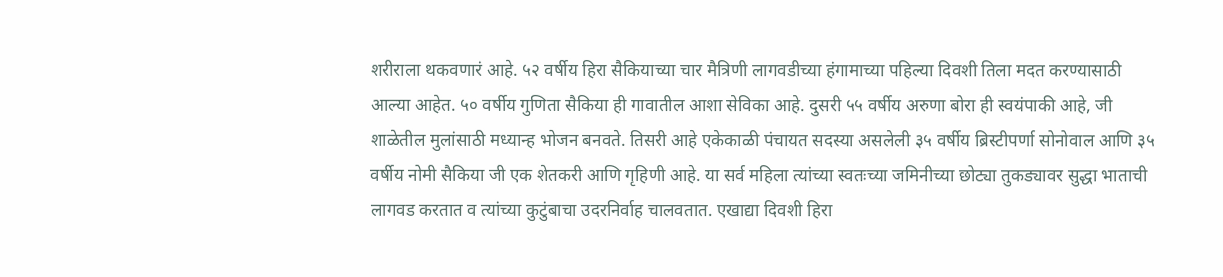शरीराला थकवणारं आहे. ५२ वर्षीय हिरा सैकियाच्या चार मैत्रिणी लागवडीच्या हंगामाच्या पहिल्या दिवशी तिला मदत करण्यासाठी आल्या आहेत. ५० वर्षीय गुणिता सैकिया ही गावातील आशा सेविका आहे. दुसरी ५५ वर्षीय अरुणा बोरा ही स्वयंपाकी आहे, जी शाळेतील मुलांसाठी मध्यान्ह भोजन बनवते. तिसरी आहे एकेकाळी पंचायत सदस्या असलेली ३५ वर्षीय ब्रिस्टीपर्णा सोनोवाल आणि ३५ वर्षीय नोमी सैकिया जी एक शेतकरी आणि गृहिणी आहे. या सर्व महिला त्यांच्या स्वतःच्या जमिनीच्या छोट्या तुकड्यावर सुद्धा भाताची लागवड करतात व त्यांच्या कुटुंबाचा उदरनिर्वाह चालवतात. एखाद्या दिवशी हिरा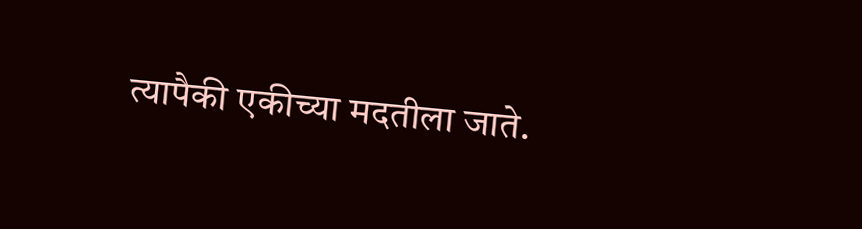त्यापैकी एकीच्या मदतीला जाते.